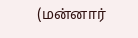(மன்னார்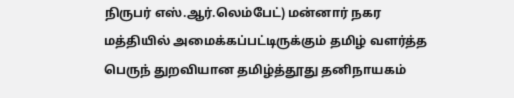நிருபர் எஸ்.ஆர்.லெம்பேட்) மன்னார் நகர மத்தியில் அமைக்கப்பட்டிருக்கும் தமிழ் வளர்த்த பெருந் துறவியான தமிழ்த்தூது தனிநாயகம்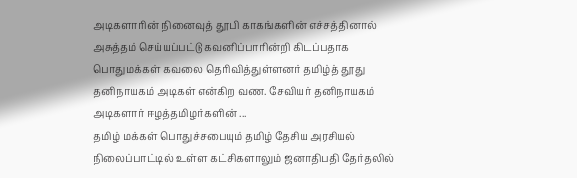அடிகளாரின் நினைவுத் தூபி காகங்களின் எச்சத்தினால் அசுத்தம் செய்யப்பட்டு கவனிப்பாரின்றி கிடப்பதாக பொதுமக்கள் கவலை தெரிவித்துள்ளனர் தமிழ்த் தூது தனிநாயகம் அடிகள் என்கிற வண. சேவியர் தனிநாயகம் அடிகளார் ஈழத்தமிழர்களின் ...
தமிழ் மக்கள் பொதுச்சபையும் தமிழ் தேசிய அரசியல் நிலைப்பாட்டில் உள்ள கட்சிகளாலும் ஜனாதிபதி தேர்தலில்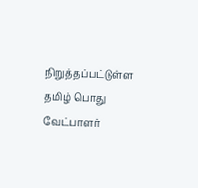நிறுத்தப்பட்டுள்ள தமிழ் பொது வேட்பாளர்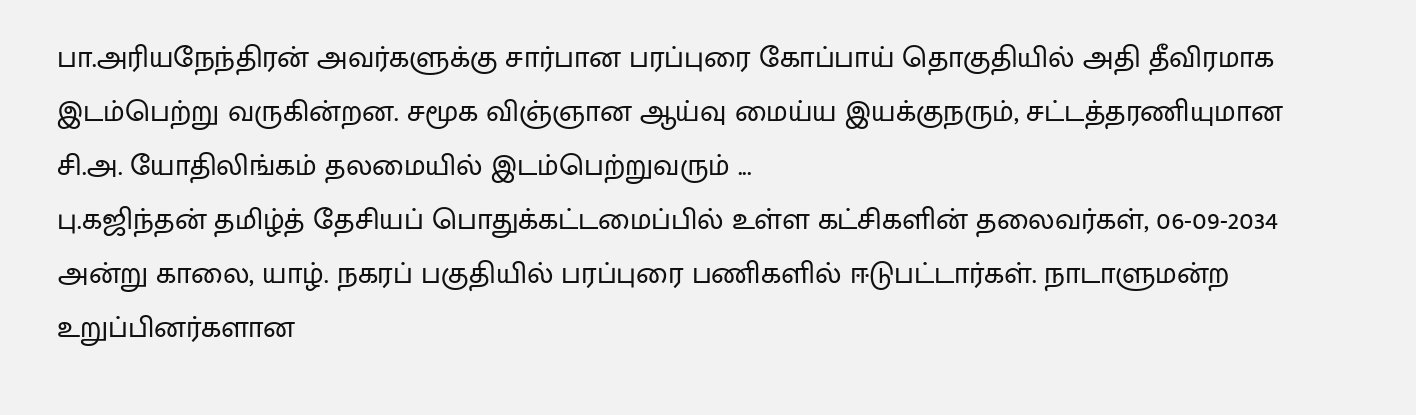பா.அரியநேந்திரன் அவர்களுக்கு சார்பான பரப்புரை கோப்பாய் தொகுதியில் அதி தீவிரமாக இடம்பெற்று வருகின்றன. சமூக விஞ்ஞான ஆய்வு மைய்ய இயக்குநரும், சட்டத்தரணியுமான சி.அ. யோதிலிங்கம் தலமையில் இடம்பெற்றுவரும் ...
பு.கஜிந்தன் தமிழ்த் தேசியப் பொதுக்கட்டமைப்பில் உள்ள கட்சிகளின் தலைவர்கள், 06-09-2034 அன்று காலை, யாழ். நகரப் பகுதியில் பரப்புரை பணிகளில் ஈடுபட்டார்கள். நாடாளுமன்ற உறுப்பினர்களான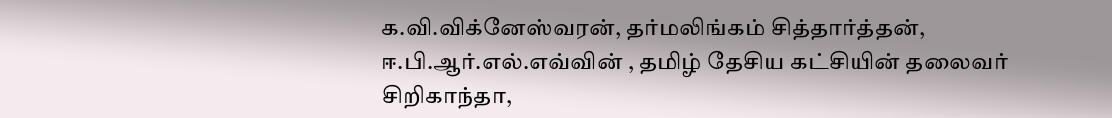க.வி.விக்னேஸ்வரன், தர்மலிங்கம் சித்தார்த்தன், ஈ.பி.ஆர்.எல்.எவ்வின் , தமிழ் தேசிய கட்சியின் தலைவர் சிறிகாந்தா,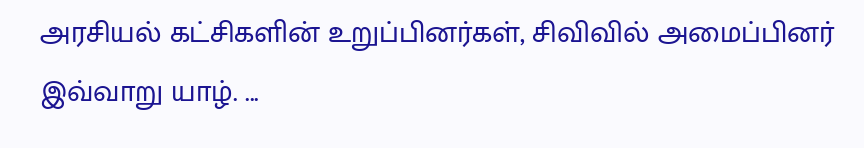அரசியல் கட்சிகளின் உறுப்பினர்கள், சிவிவில் அமைப்பினர் இவ்வாறு யாழ். ...